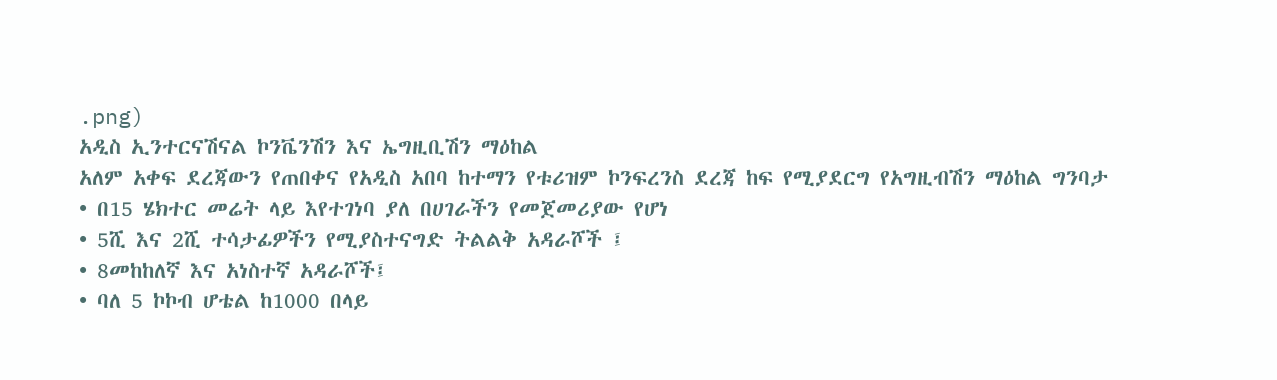.png)
አዲስ ኢንተርናሽናል ኮንቬንሽን እና ኤግዚቢሽን ማዕከል
አለም አቀፍ ደረጃውን የጠበቀና የአዲስ አበባ ከተማን የቱሪዝም ኮንፍረንስ ደረጃ ከፍ የሚያደርግ የአግዚብሽን ማዕከል ግንባታ
• በ15 ሄክተር መሬት ላይ እየተገነባ ያለ በሀገራችን የመጀመሪያው የሆነ
• 5ሺ እና 2ሺ ተሳታፊዎችን የሚያስተናግድ ትልልቅ አዳራሾች ፤
• 8መከከለኛ እና አነስተኛ አዳራሾች፤
• ባለ 5 ኮኮብ ሆቴል ከ1000 በላይ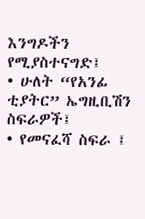እንግዶችን የሚያስተናግድ፤
• ሁለት “የአንፊ ቲያትር” ኤግዚቢሽን ስፍራዎች፤
• የመናፈሻ ስፍራ ፤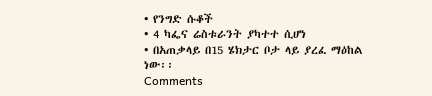• የንግድ ሱቆች
• 4 ካፌና ሬስቱራንት ያካተተ ሲሆነ
• በአጠቃላይ በ15 ሄክታር ቦታ ላይ ያረፈ ማዕከል ነው፡፡
Comments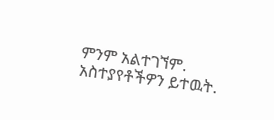ምንም አልተገኘም.
አስተያየቶችዎን ይተዉት.